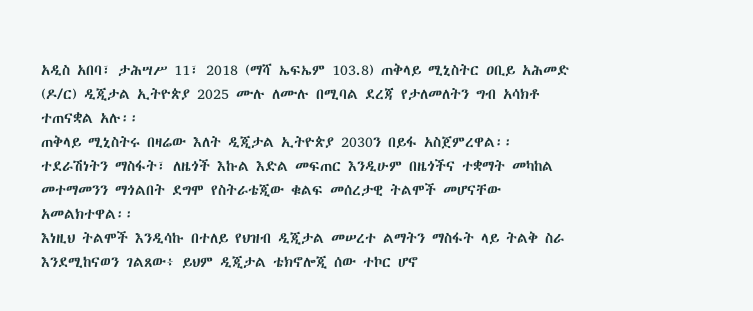አዲስ አበባ፣ ታሕሣሥ 11፣ 2018 (ማሻ ኤፍኤም 103.8) ጠቅላይ ሚኒስትር ዐቢይ አሕመድ (ዶ/ር) ዲጂታል ኢትዮጵያ 2025 ሙሉ ለሙሉ በሚባል ደረጃ የታለመለትን ግብ አሳክቶ ተጠናቋል አሉ፡፡
ጠቅላይ ሚኒስትሩ በዛሬው እለት ዲጂታል ኢትዮጵያ 2030ን በይፋ አስጀምረዋል፡፡
ተደራሽነትን ማስፋት፣ ለዜጎች እኩል እድል መፍጠር እንዲሁም በዜጎችና ተቋማት መካከል መተማመንን ማጎልበት ደግሞ የስትራቴጂው ቁልፍ መሰረታዊ ትልሞች መሆናቸው አመልክተዋል፡፡
እነዚህ ትልሞች እንዲሳኩ በተለይ የህዝብ ዲጂታል መሠረተ ልማትን ማስፋት ላይ ትልቅ ስራ እንደሚከናወን ገልጸው፥ ይህም ዲጂታል ቴክኖሎጂ ሰው ተኮር ሆኖ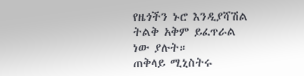የዜጎችን ኑሮ እንዲያሻሽል ትልቅ አቅም ይፈጥራል ነው ያሉት።
ጠቅላይ ሚኒስትሩ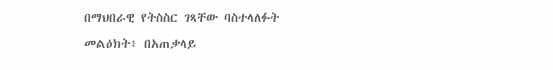በማህበራዊ የትስስር ገጻቸው ባስተላለፉት መልዕክት፥ በአጠቃላይ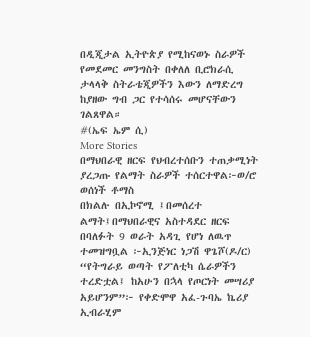በዲጂታል ኢትዮጵያ የሚከናወኑ ስራዎች የመደመር መንግስት በቀለለ ቢሮክራሲ ታላላቅ ስትራቴጂዎችን እውን ለማድረግ ከያዘው ግብ ጋር የተሳሰሩ መሆናቸውን ገልጸዋል።
#(ኤፍ ኤም ሲ)
More Stories
በማህበራዊ ዘርፍ የህብረተሰቡን ተጠቃሚነት ያረጋጡ የልማት ስራዎች ተሰርተዋል፦ወ/ሮ ወሰነች ቶማስ
በክልሉ በኢኮኖሚ ፤በመሰረተ ልማት፤በማህበራዊና አስተዳደር ዘርፍ በባለፉት 9 ወራት አዳጊ የሆነ ለዉጥ ተመዝግቧል ፦ኢንጅነር ነጋሽ ዋጌሾ(ዶ/ር)
“የትግራይ ወጣት የፖለቲካ ሴራዎችን ተረድቷል፤ ከአሁን በኋላ የጦርነት መሣሪያ አይሆንም”፦ የቀድሞዋ አፈ-ጉባኤ ኬሪያ ኢብራሂም